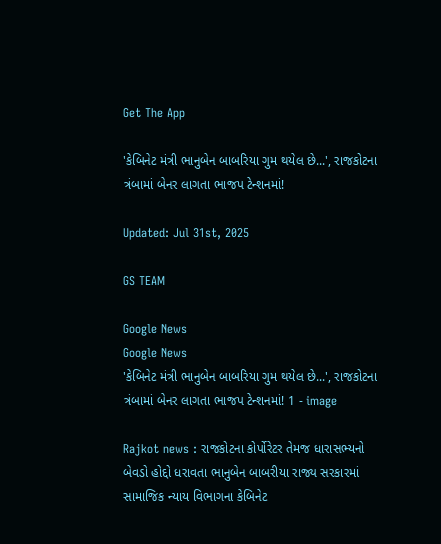Get The App

'કેબિનેટ મંત્રી ભાનુબેન બાબરિયા ગુમ થયેલ છે...', રાજકોટના ત્રંબામાં બેનર લાગતા ભાજપ ટેન્શનમાં!

Updated: Jul 31st, 2025

GS TEAM

Google News
Google News
'કેબિનેટ મંત્રી ભાનુબેન બાબરિયા ગુમ થયેલ છે...', રાજકોટના ત્રંબામાં બેનર લાગતા ભાજપ ટેન્શનમાં! 1 - image

Rajkot news : રાજકોટના કોર્પોરેટર તેમજ ધારાસભ્યનો બેવડો હોદ્દો ધરાવતા ભાનુબેન બાબરીયા રાજ્ય સરકારમાં સામાજિક ન્યાય વિભાગના કેબિનેટ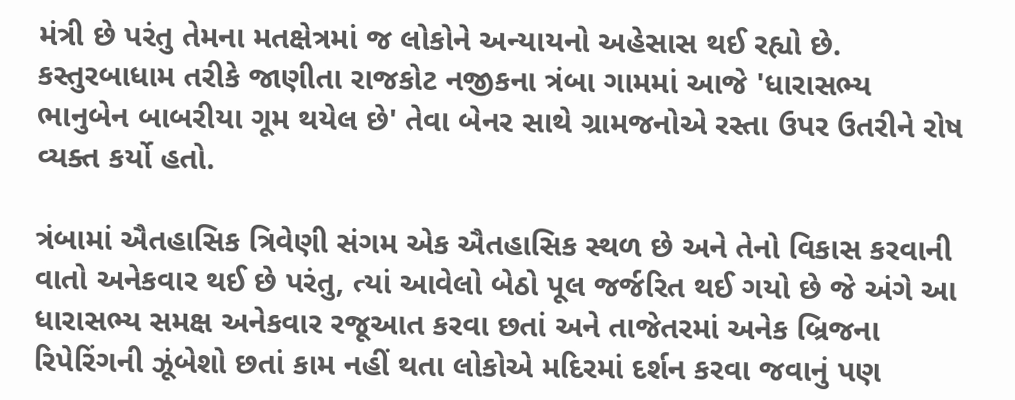મંત્રી છે પરંતુ તેમના મતક્ષેત્રમાં જ લોકોને અન્યાયનો અહેસાસ થઈ રહ્યો છે. કસ્તુરબાધામ તરીકે જાણીતા રાજકોટ નજીકના ત્રંબા ગામમાં આજે 'ધારાસભ્ય ભાનુબેન બાબરીયા ગૂમ થયેલ છે' તેવા બેનર સાથે ગ્રામજનોએ રસ્તા ઉપર ઉતરીને રોષ વ્યક્ત કર્યો હતો.

ત્રંબામાં ઐતહાસિક ત્રિવેણી સંગમ એક ઐતહાસિક સ્થળ છે અને તેનો વિકાસ કરવાની વાતો અનેકવાર થઈ છે પરંતુ, ત્યાં આવેલો બેઠો પૂલ જર્જરિત થઈ ગયો છે જે અંગે આ ધારાસભ્ય સમક્ષ અનેકવાર રજૂઆત કરવા છતાં અને તાજેતરમાં અનેક બ્રિજના રિપેરિંગની ઝૂંબેશો છતાં કામ નહીં થતા લોકોએ મદિરમાં દર્શન કરવા જવાનું પણ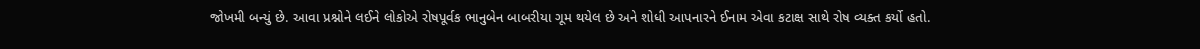જોખમી બન્યું છે. આવા પ્રશ્નોને લઈને લોકોએ રોષપૂર્વક ભાનુબેન બાબરીયા ગૂમ થયેલ છે અને શોધી આપનારને ઈનામ એવા કટાક્ષ સાથે રોષ વ્યક્ત કર્યો હતો.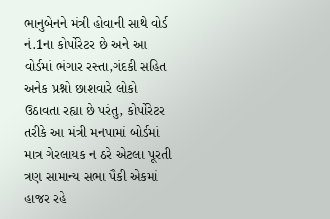ભાનુબેનને મંત્રી હોવાની સાથે વોર્ડ નં.1ના કોર્પોરેટર છે અને આ વોર્ડમાં ભંગાર રસ્તા,ગંદકી સહિત અનેક પ્રશ્નો છાશવારે લોકો ઉઠાવતા રહ્યા છે પરંતુ, કોર્પોરેટર તરીકે આ મંત્રી મનપામાં બોર્ડમાં માત્ર ગેરલાયક ન ઠરે એટલા પૂરતી ત્રણ સામાન્ય સભા પૈકી એકમાં હાજર રહે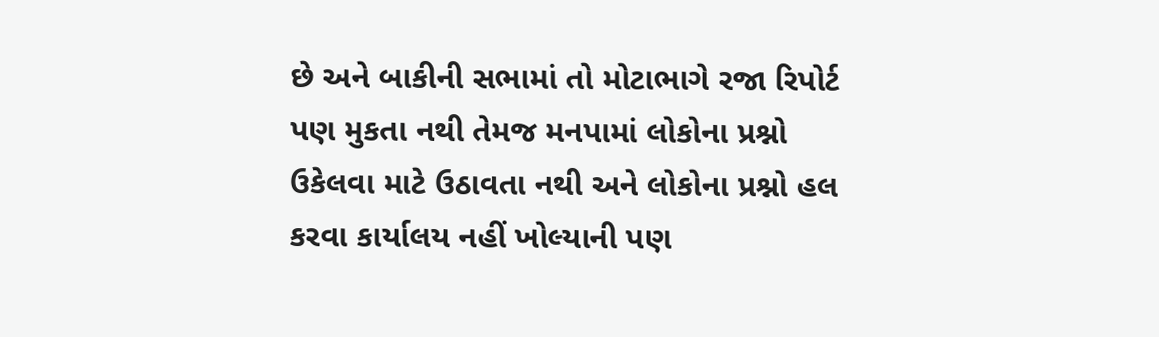છે અને બાકીની સભામાં તો મોટાભાગે રજા રિપોર્ટ પણ મુકતા નથી તેમજ મનપામાં લોકોના પ્રશ્નો ઉકેલવા માટે ઉઠાવતા નથી અને લોકોના પ્રશ્નો હલ કરવા કાર્યાલય નહીં ખોલ્યાની પણ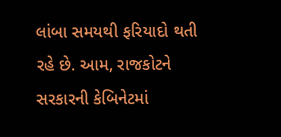લાંબા સમયથી ફરિયાદો થતી રહે છે. આમ, રાજકોટને સરકારની કેબિનેટમાં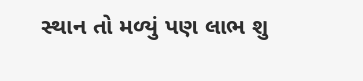સ્થાન તો મળ્યું પણ લાભ શુ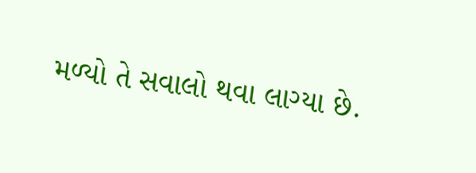મળ્યો તે સવાલો થવા લાગ્યા છે.